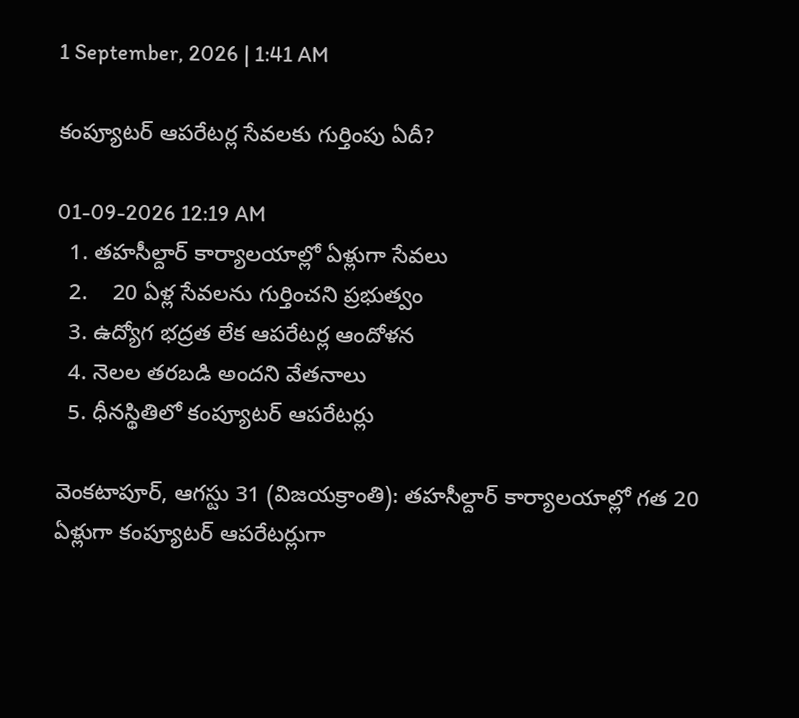1 September, 2026 | 1:41 AM

కంప్యూటర్ ఆపరేటర్ల సేవలకు గుర్తింపు ఏదీ?

01-09-2026 12:19 AM
  1. తహసీల్దార్ కార్యాలయాల్లో ఏళ్లుగా సేవలు
  2.    20 ఏళ్ల సేవలను గుర్తించని ప్రభుత్వం
  3. ఉద్యోగ భద్రత లేక ఆపరేటర్ల ఆందోళన
  4. నెలల తరబడి అందని వేతనాలు
  5. ధీనస్థితిలో కంప్యూటర్ ఆపరేటర్లు

వెంకటాపూర్, ఆగస్టు 31 (విజయక్రాంతి): తహసీల్దార్ కార్యాలయాల్లో గత 20 ఏళ్లుగా కంప్యూటర్ ఆపరేటర్లుగా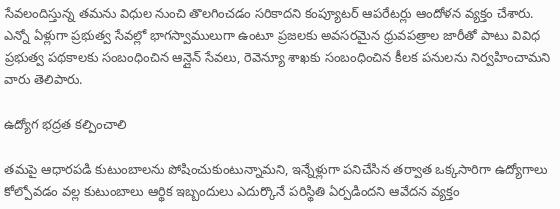సేవలందిస్తున్న తమను విధుల నుంచి తొలగించడం సరికాదని కంప్యూటర్ ఆపరేటర్లు ఆందోళన వ్యక్తం చేశారు. ఎన్నో ఏళ్లుగా ప్రభుత్వ సేవల్లో భాగస్వాములుగా ఉంటూ ప్రజలకు అవసరమైన ధ్రువపత్రాల జారీతో పాటు వివిధ ప్రభుత్వ పథకాలకు సంబంధించిన ఆన్లైన్ సేవలు, రెవెన్యూ శాఖకు సంబంధించిన కీలక పనులను నిర్వహించామని వారు తెలిపారు.

ఉద్యోగ భద్రత కల్పించాలి

తమపై ఆధారపడి కుటుంబాలను పోషించుకుంటున్నామని, ఇన్నేళ్లుగా పనిచేసిన తర్వాత ఒక్కసారిగా ఉద్యోగాలు కోల్పోవడం వల్ల కుటుంబాలు ఆర్థిక ఇబ్బందులు ఎదుర్కొనే పరిస్థితి ఏర్పడిందని ఆవేదన వ్యక్తం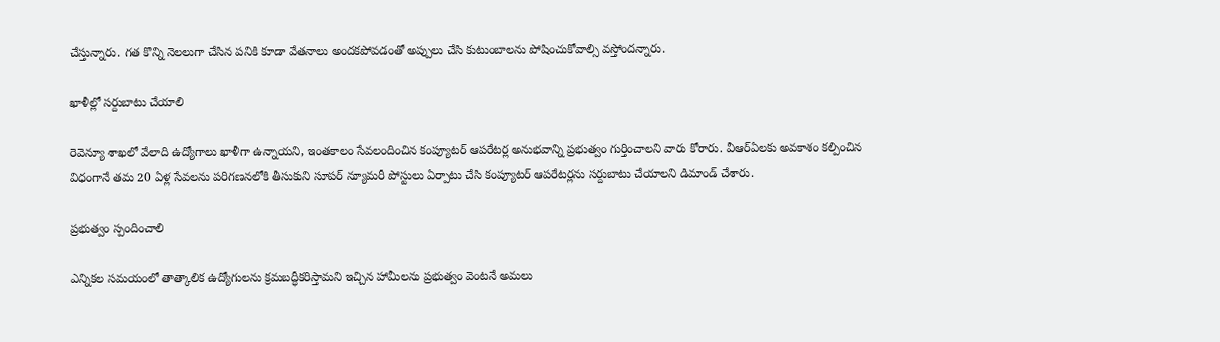చేస్తున్నారు. గత కొన్ని నెలలుగా చేసిన పనికి కూడా వేతనాలు అందకపోవడంతో అప్పులు చేసి కుటుంబాలను పోషించుకోవాల్సి వస్తోందన్నారు.

ఖాళీల్లో సర్దుబాటు చేయాలి

రెవెన్యూ శాఖలో వేలాది ఉద్యోగాలు ఖాళీగా ఉన్నాయని, ఇంతకాలం సేవలందించిన కంప్యూటర్ ఆపరేటర్ల అనుభవాన్ని ప్రభుత్వం గుర్తించాలని వారు కోరారు. వీఆర్‌ఏలకు అవకాశం కల్పించిన విధంగానే తమ 20 ఏళ్ల సేవలను పరిగణనలోకి తీసుకుని సూపర్ న్యూమరీ పోస్టులు ఏర్పాటు చేసి కంప్యూటర్ ఆపరేటర్లను సర్దుబాటు చేయాలని డిమాండ్ చేశారు.

ప్రభుత్వం స్పందించాలి

ఎన్నికల సమయంలో తాత్కాలిక ఉద్యోగులను క్రమబద్ధీకరిస్తామని ఇచ్చిన హామీలను ప్రభుత్వం వెంటనే అమలు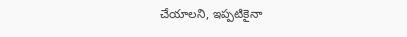చేయాలని, ఇప్పటికైనా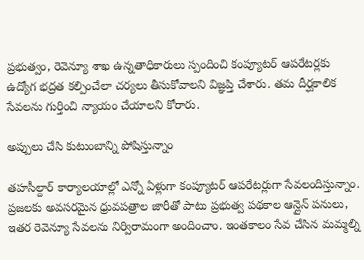ప్రభుత్వం, రెవెన్యూ శాఖ ఉన్నతాధికారులు స్పందించి కంప్యూటర్ ఆపరేటర్లకు ఉద్యోగ భద్రత కల్పించేలా చర్యలు తీసుకోవాలని విజ్ఞప్తి చేశారు. తమ దీర్ఘకాలిక సేవలను గుర్తించి న్యాయం చేయాలని కోరారు.

అప్పులు చేసి కుటుంబాన్ని పోషిస్తున్నాం

తహసీల్దార్ కార్యాలయాల్లో ఎన్నో ఏళ్లుగా కంప్యూటర్ ఆపరేటర్లుగా సేవలందిస్తున్నాం. ప్రజలకు అవసరమైన ధ్రువపత్రాల జారీతో పాటు ప్రభుత్వ పథకాల ఆన్లైన్ పనులు, ఇతర రెవెన్యూ సేవలను నిర్విరామంగా అందించాం. ఇంతకాలం సేవ చేసిన మమ్మల్ని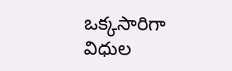ఒక్కసారిగా విధుల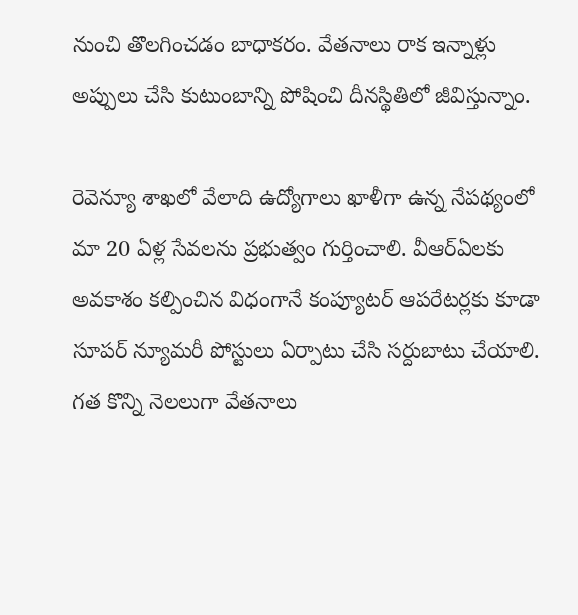నుంచి తొలగించడం బాధాకరం. వేతనాలు రాక ఇన్నాళ్లు అప్పులు చేసి కుటుంబాన్ని పోషించి దీనస్థితిలో జీవిస్తున్నాం.

రెవెన్యూ శాఖలో వేలాది ఉద్యోగాలు ఖాళీగా ఉన్న నేపథ్యంలో మా 20 ఏళ్ల సేవలను ప్రభుత్వం గుర్తించాలి. వీఆర్‌ఏలకు అవకాశం కల్పించిన విధంగానే కంప్యూటర్ ఆపరేటర్లకు కూడా సూపర్ న్యూమరీ పోస్టులు ఏర్పాటు చేసి సర్దుబాటు చేయాలి. గత కొన్ని నెలలుగా వేతనాలు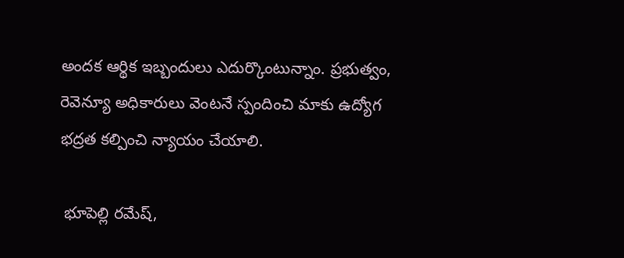అందక ఆర్థిక ఇబ్బందులు ఎదుర్కొంటున్నాం. ప్రభుత్వం, రెవెన్యూ అధికారులు వెంటనే స్పందించి మాకు ఉద్యోగ భద్రత కల్పించి న్యాయం చేయాలి.

 భూపెల్లి రమేష్,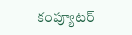కంప్యూటర్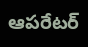ఆపరేటర్